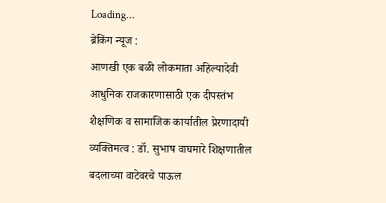Loading...
ब्रेकिंग न्यूज :
आणखी एक बळी लोकमाता अहिल्यादेवी आधुनिक राजकारणासाठी एक दीपस्तंभ शैक्षणिक व सामाजिक कार्यातील प्रेरणादायी व्यक्तिमत्व : डॉ. सुभाष वाघमारे शिक्षणातील बदलाच्या वाटेवरचे पाऊल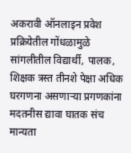अकरावी ऑनलाइन प्रवेश प्रक्रियेतील गोंधळामुळे सांगलीतील विद्यार्थी, पालक, शिक्षक त्रस्त तीनशे पेक्षा अधिक घरगणना असणाऱ्या प्रगणकांना मदतनीस द्यावा घातक संच मान्यता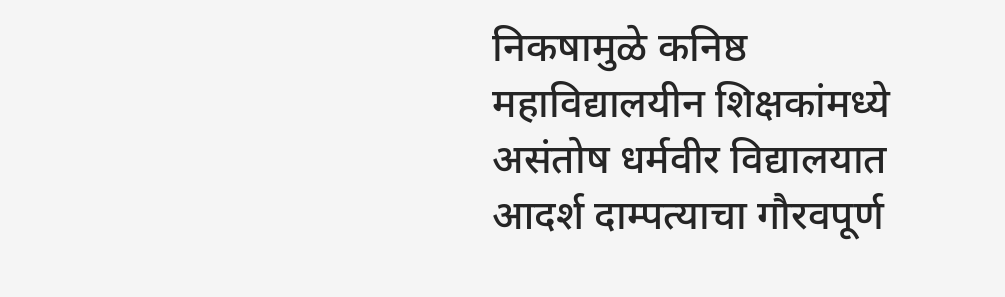निकषामुळे कनिष्ठ महाविद्यालयीन शिक्षकांमध्ये असंतोष धर्मवीर विद्यालयात आदर्श दाम्पत्याचा गौरवपूर्ण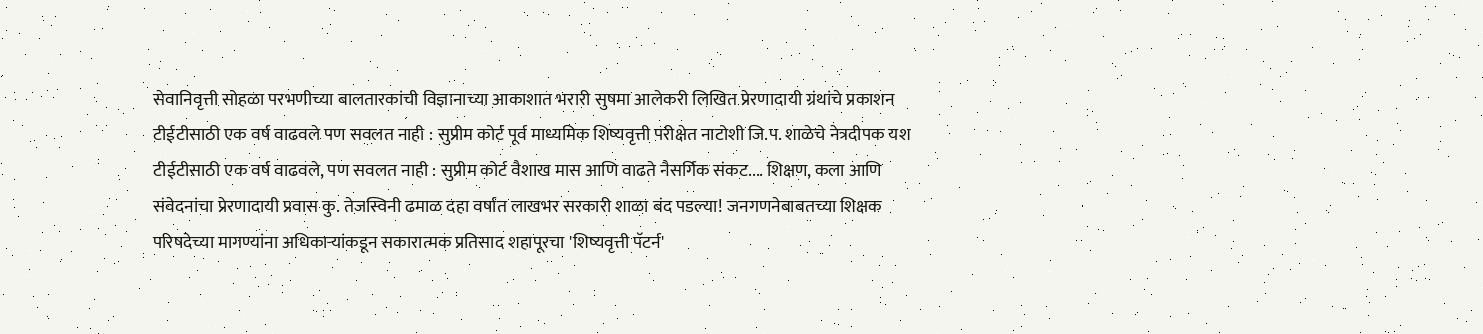सेवानिवृत्ती सोहळा परभणीच्या बालतारकांची विज्ञानाच्या आकाशात भरारी सुषमा आलेकरी लिखित प्रेरणादायी ग्रंथांचे प्रकाशन टीईटीसाठी एक वर्ष वाढवले पण सवलत नाही : सुप्रीम कोर्ट पूर्व माध्यमिक शिष्यवृत्ती परीक्षेत नाटोशी जि.प. शाळेचे नेत्रदीपक यश टीईटीसाठी एक वर्ष वाढवले, पण सवलत नाही : सुप्रीम कोर्ट वैशाख मास आणि वाढते नैसर्गिक संकट.... शिक्षण, कला आणि संवेदनांचा प्रेरणादायी प्रवास कु. तेजस्विनी ढमाळ दहा वर्षात लाखभर सरकारी शाळा बंद पडल्या! जनगणनेबाबतच्या शिक्षक परिषदेच्या मागण्यांना अधिकाऱ्यांकडून सकारात्मक प्रतिसाद शहापूरचा 'शिष्यवृत्ती पॅटर्न'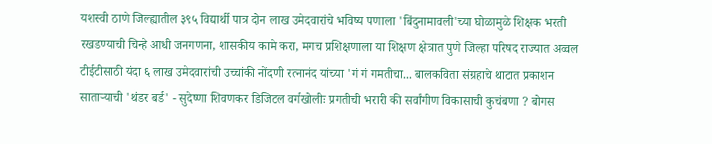यशस्वी ठाणे जिल्ह्यातील ३९५ विद्यार्थी पात्र दोन लाख उमेदवारांचे भविष्य पणाला 'बिंदुनामावली'च्या घोळामुळे शिक्षक भरती रखडण्याची चिन्हे आधी जनगणना, शासकीय कामे करा, मगच प्रशिक्षणाला या शिक्षण क्षेत्रात पुणे जिल्हा परिषद राज्यात अव्वल टीईटीसाठी यंदा ६ लाख उमेदवारांची उच्चांकी नोंदणी रत्नानंद यांच्या 'गं गं गमतीचा... बालकविता संग्रहाचे थाटात प्रकाशन साताऱ्याची 'थंडर बर्ड' - सुदेष्णा शिवणकर डिजिटल वर्गखोलीः प्रगतीची भरारी की सर्वांगीण विकासाची कुचंबणा ? बोगस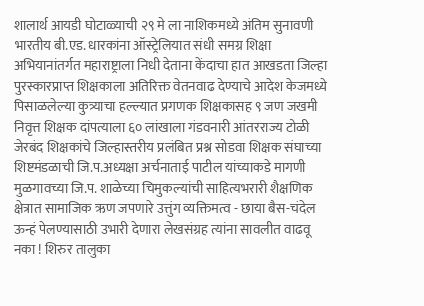शालार्थ आयडी घोटाळ्याची २९ मे ला नाशिकमध्ये अंतिम सुनावणी भारतीय बी.एड. धारकांना ऑस्ट्रेलियात संधी समग्र शिक्षा अभियानांतर्गत महाराष्ट्राला निधी देताना केंदाचा हात आखडता जिल्हा पुरस्कारप्राप्त शिक्षकाला अतिरिक्त वेतनवाढ देण्याचे आदेश केजमध्ये पिसाळलेल्या कुत्र्याचा हल्ल्यात प्रगणक शिक्षकासह ९ जण जखमी निवृत्त शिक्षक दांपत्याला ६० लांखाला गंडवनारी आंतरराज्य टोळी जेरबंद शिक्षकांचे जिल्हास्तरीय प्रलंबित प्रश्न सोडवा शिक्षक संघाच्या शिष्टमंडळाची जि.प.अध्यक्षा अर्चनाताई पाटील यांच्याकडे मागणी मुळगावच्या जि.प. शाळेच्या चिमुकल्यांची साहित्यभरारी शैक्षणिक क्षेत्रात सामाजिक ऋण जपणारे उत्तुंग व्यक्तिमत्व - छाया बैस-चंदेल ऊन्हं पेलण्यासाठी उभारी देणारा लेखसंग्रह त्यांना सावलीत वाढवू नका ! शिरुर तालुका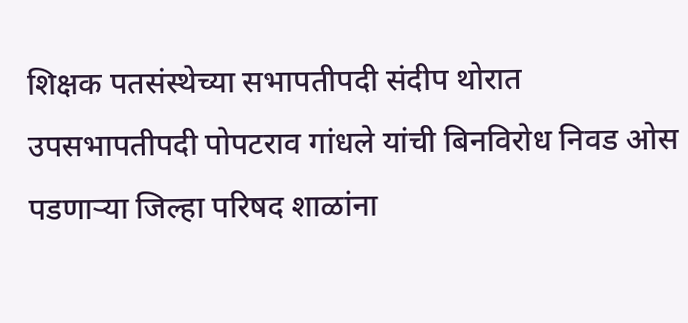शिक्षक पतसंस्थेच्या सभापतीपदी संदीप थोरात उपसभापतीपदी पोपटराव गांधले यांची बिनविरोध निवड ओस पडणाऱ्या जिल्हा परिषद शाळांना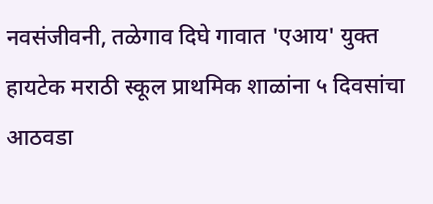नवसंजीवनी, तळेगाव दिघे गावात 'एआय' युक्त हायटेक मराठी स्कूल प्राथमिक शाळांना ५ दिवसांचा आठवडा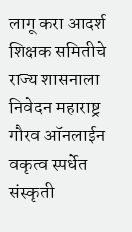लागू करा आदर्श शिक्षक समितीचे राज्य शासनाला निवेदन महाराष्ट्र गौरव ऑनलाईन वकृत्व स्पर्धेत संस्कृती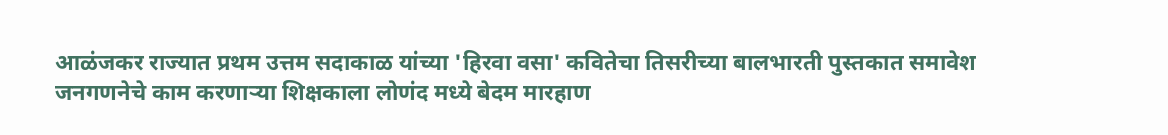आळंजकर राज्यात प्रथम उत्तम सदाकाळ यांच्या 'हिरवा वसा' कवितेचा तिसरीच्या बालभारती पुस्तकात समावेश जनगणनेचे काम करणाऱ्या शिक्षकाला लोणंद मध्ये बेदम मारहाण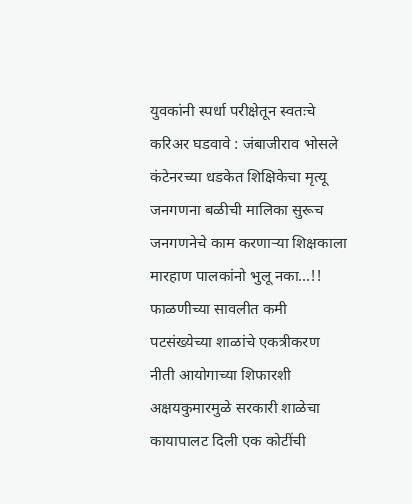युवकांनी स्पर्धा परीक्षेतून स्वतःचे करिअर घडवावे : जंबाजीराव भोसले कंटेनरच्या धडकेत शिक्षिकेचा मृत्यू जनगणना बळीची मालिका सुरूच जनगणनेचे काम करणाऱ्या शिक्षकाला मारहाण पालकांनो भुलू नका...!! फाळणीच्या सावलीत कमी पटसंख्येच्या शाळांचे एकत्रीकरण नीती आयोगाच्या शिफारशी अक्षयकुमारमुळे सरकारी शाळेचा कायापालट दिली एक कोटींची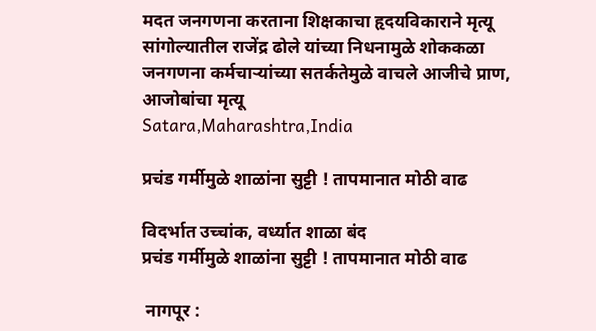मदत जनगणना करताना शिक्षकाचा हृदयविकाराने मृत्यू सांगोल्यातील राजेंद्र ढोले यांच्या निधनामुळे शोककळा जनगणना कर्मचाऱ्यांच्या सतर्कतेमुळे वाचले आजीचे प्राण, आजोबांचा मृत्यू
Satara,Maharashtra,India

प्रचंड गर्मीमुळे शाळांना सुट्टी ! तापमानात मोठी वाढ

विदर्भात उच्चांक, वर्ध्यात शाळा बंद
प्रचंड गर्मीमुळे शाळांना सुट्टी ! तापमानात मोठी वाढ

 नागपूर :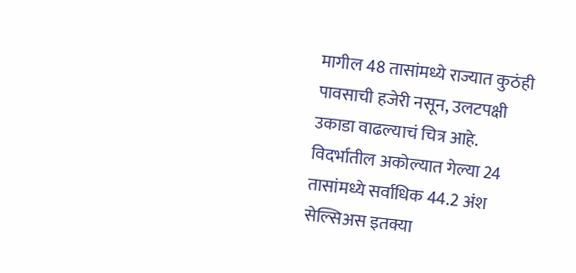मागील 48 तासांमध्ये राज्यात कुठंही पावसाची हजेरी नसून, उलटपक्षी उकाडा वाढल्याचं चित्र आहे. विदर्भातील अकोल्यात गेल्या 24 तासांमध्ये सर्वाधिक 44.2 अंश सेल्सिअस इतक्या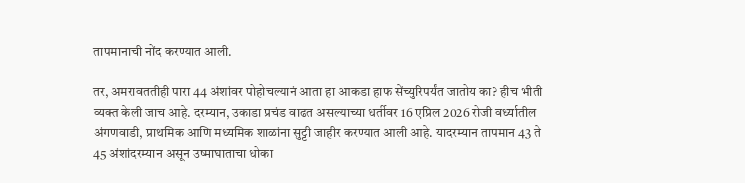तापमानाची नोंद करण्यात आली.

तर, अमरावततीही पारा 44 अंशांवर पोहोचल्यानं आता हा आकडा हाफ सेंच्युरिपर्यंत जातोय का? हीच भीती व्यक्त केली जाच आहे. दरम्यान, उकाडा प्रचंड वाढत असल्याच्या धर्तीवर 16 एप्रिल 2026 रोजी वर्ध्यातील अंगणवाडी, प्राथमिक आणि मध्यमिक शाळांना सुट्टी जाहीर करण्यात आली आहे. यादरम्यान तापमान 43 ते 45 अंशांदरम्यान असून उष्माघाताचा धोका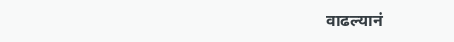वाढल्यानं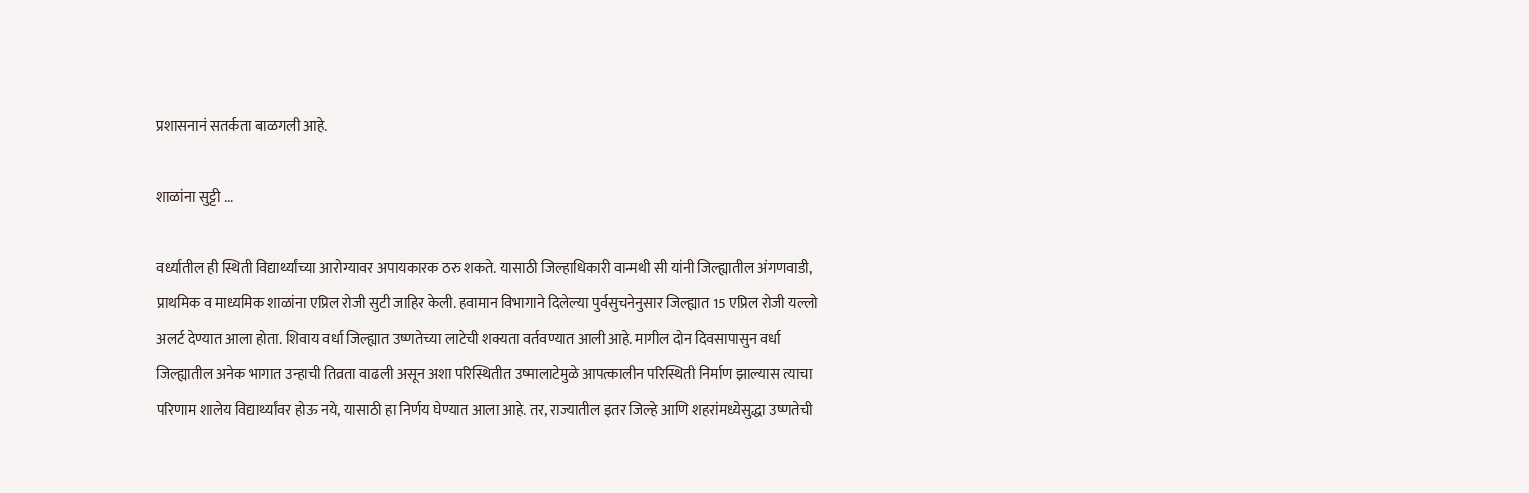प्रशासनानं सतर्कता बाळगली आहे.

शाळांना सुट्टी ...

वर्ध्यातील ही स्थिती विद्यार्थ्यांच्या आरोग्यावर अपायकारक ठरु शकते. यासाठी जिल्हाधिकारी वान्मथी सी यांनी जिल्ह्यातील अंगणवाडी, प्राथमिक व माध्यमिक शाळांना एप्रिल रोजी सुटी जाहिर केली. हवामान विभागाने दिलेल्या पुर्वसुचनेनुसार जिल्ह्यात 15 एप्रिल रोजी यल्लो अलर्ट देण्यात आला होता. शिवाय वर्धा जिल्ह्यात उष्णतेच्या लाटेची शक्यता वर्तवण्यात आली आहे. मागील दोन दिवसापासुन वर्धा जिल्ह्यातील अनेक भागात उन्हाची तिव्रता वाढली असून अशा परिस्थितीत उष्मालाटेमुळे आपत्कालीन परिस्थिती निर्माण झाल्यास त्याचा परिणाम शालेय विद्यार्थ्यांवर होऊ नये, यासाठी हा निर्णय घेण्यात आला आहे. तर, राज्यातील इतर जिल्हे आणि शहरांमध्येसुद्धा उष्णतेची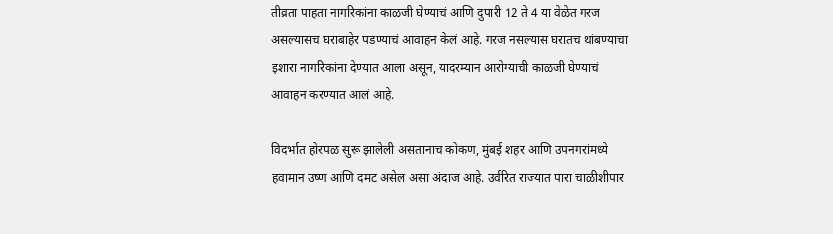तीव्रता पाहता नागरिकांना काळजी घेण्याचं आणि दुपारी 12 ते 4 या वेळेत गरज असल्यासच घराबाहेर पडण्याचं आवाहन केलं आहे. गरज नसल्यास घरातच थांबण्याचा इशारा नागरिकांना देण्यात आला असून, यादरम्यान आरोग्याची काळजी घेण्याचं आवाहन करण्यात आलं आहे.

विदर्भात होरपळ सुरू झालेली असतानाच कोकण, मुंबई शहर आणि उपनगरांमध्ये हवामान उष्ण आणि दमट असेल असा अंदाज आहे. उर्वरित राज्यात पारा चाळीशीपार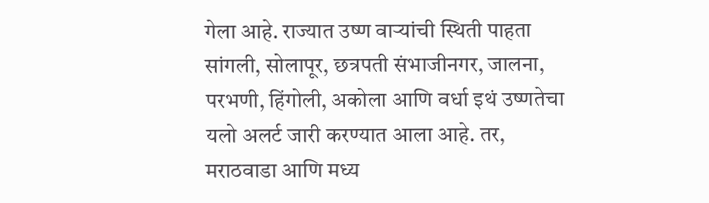गेला आहे. राज्यात उष्ण वाऱ्यांची स्थिती पाहता सांगली, सोलापूर, छत्रपती संभाजीनगर, जालना, परभणी, हिंगोली, अकोला आणि वर्धा इथं उष्णतेचा यलो अलर्ट जारी करण्यात आला आहे. तर, मराठवाडा आणि मध्य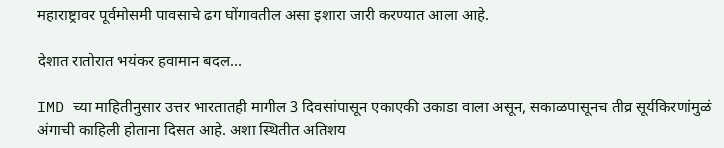महाराष्ट्रावर पूर्वमोसमी पावसाचे ढग घोंगावतील असा इशारा जारी करण्यात आला आहे.

देशात रातोरात भयंकर हवामान बदल...

IMD च्या माहितीनुसार उत्तर भारतातही मागील 3 दिवसांपासून एकाएकी उकाडा वाला असून, सकाळपासूनच तीव्र सूर्यकिरणांमुळं अंगाची काहिली होताना दिसत आहे. अशा स्थितीत अतिशय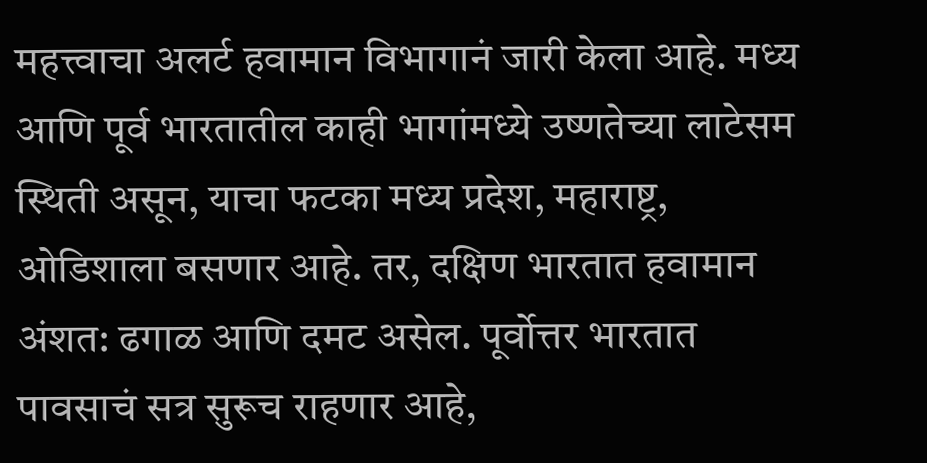महत्त्वाचा अलर्ट हवामान विभागानं जारी केला आहे. मध्य आणि पूर्व भारतातील काही भागांमध्ये उष्णतेच्या लाटेसम स्थिती असून, याचा फटका मध्य प्रदेश, महाराष्ट्र, ओडिशाला बसणार आहे. तर, दक्षिण भारतात हवामान अंशत: ढगाळ आणि दमट असेल. पूर्वोत्तर भारतात पावसाचं सत्र सुरूच राहणार आहे,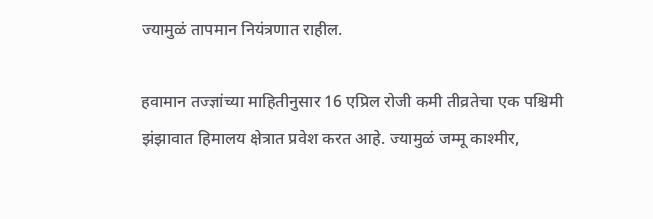ज्यामुळं तापमान नियंत्रणात राहील.

हवामान तज्ज्ञांच्या माहितीनुसार 16 एप्रिल रोजी कमी तीव्रतेचा एक पश्चिमी झंझावात हिमालय क्षेत्रात प्रवेश करत आहे. ज्यामुळं जम्मू काश्मीर,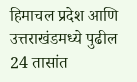हिमाचल प्रदेश आणि उत्तराखंडमध्ये पुढील 24 तासांत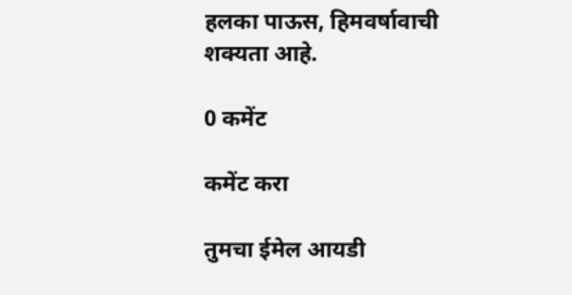हलका पाऊस, हिमवर्षावाची शक्यता आहे.

0 कमेंट

कमेंट करा

तुमचा ईमेल आयडी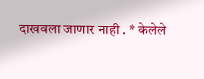दाखवला जाणार नाही . * केलेले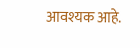आवश्यक आहे.